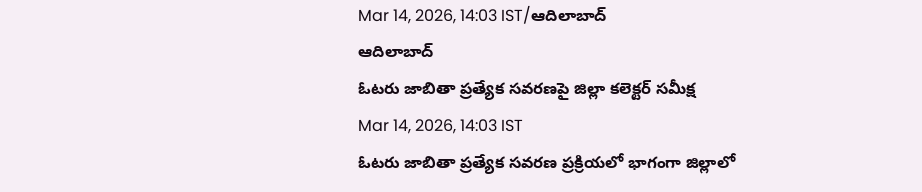Mar 14, 2026, 14:03 IST/ఆదిలాబాద్
ఆదిలాబాద్
ఓటరు జాబితా ప్రత్యేక సవరణపై జిల్లా కలెక్టర్ సమీక్ష
Mar 14, 2026, 14:03 IST
ఓటరు జాబితా ప్రత్యేక సవరణ ప్రక్రియలో భాగంగా జిల్లాలో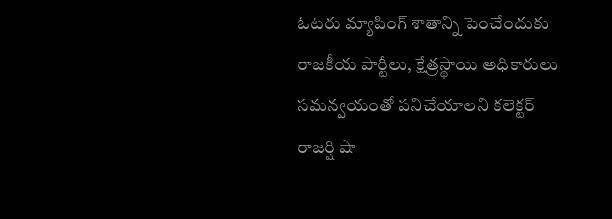ఓటరు మ్యాపింగ్ శాతాన్ని పెంచేందుకు రాజకీయ పార్టీలు, క్షేత్రస్థాయి అధికారులు సమన్వయంతో పనిచేయాలని కలెక్టర్ రాజర్షి షా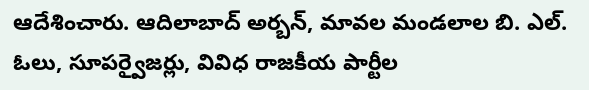ఆదేశించారు. ఆదిలాబాద్ అర్బన్, మావల మండలాల బి. ఎల్. ఓలు, సూపర్వైజర్లు, వివిధ రాజకీయ పార్టీల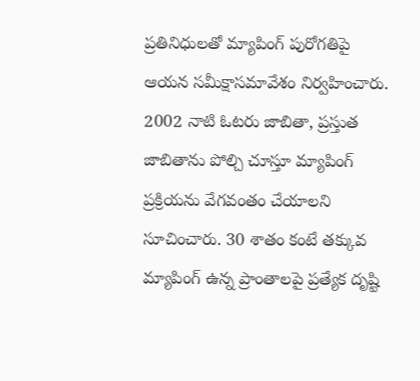ప్రతినిధులతో మ్యాపింగ్ పురోగతిపై ఆయన సమీక్షాసమావేశం నిర్వహించారు. 2002 నాటి ఓటరు జాబితా, ప్రస్తుత జాబితాను పోల్చి చూస్తూ మ్యాపింగ్ ప్రక్రియను వేగవంతం చేయాలని సూచించారు. 30 శాతం కంటే తక్కువ మ్యాపింగ్ ఉన్న ప్రాంతాలపై ప్రత్యేక దృష్టి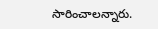సారించాలన్నారు.